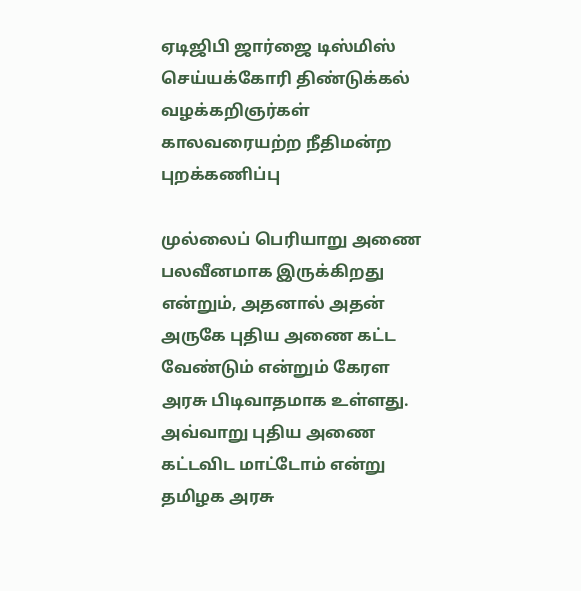ஏடிஜிபி ஜார்ஜை டிஸ்மிஸ் செய்யக்கோரி திண்டுக்கல் வழக்கறிஞர்கள் காலவரையற்ற நீதிமன்ற புறக்கணிப்பு

முல்லைப் பெரியாறு அணை பலவீனமாக இருக்கிறது என்றும், அதனால் அதன் அருகே புதிய அணை கட்ட வேண்டும் என்றும் கேரள அரசு பிடிவாதமாக உள்ளது. அவ்வாறு புதிய அணை கட்டவிட மாட்டோம் என்று தமிழக அரசு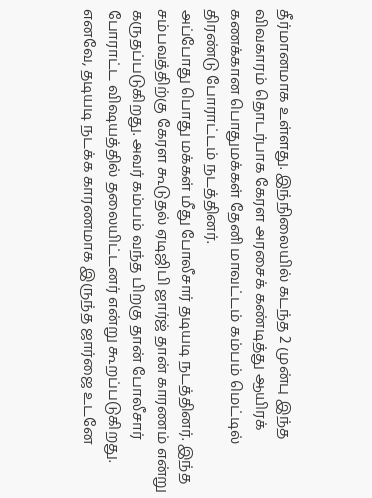தீர்மானமாக உள்ளது. இந்நிலையில் கடந்த 2 முன்பு இந்த விவகாரம் தொடர்பாக கேரள அரசைக் கண்டித்து ஆயிரக் கணக்கான பொதுமக்கள் தேனி மாவட்டம் கம்பம் மெட்டில் திரண்டு போராட்டம் நடத்தினர்.
அப்போது பொது மக்கள் மீது போலீசார் தடியடி நடத்தினர். இந்த சம்பவத்திற்கு கேரள கூடுதல் ஏடிஜிபி ஜார்ஜ் தான் காரணம் என்று கருதப்படுகிறது. அவர் கம்பம் வந்த பிறகு தான் போலீசார் போராட்ட விஷயத்தில் தலையிட்டனர் என்று கூறப்படுகிறது.
எனவே, தடியடி நடக்க காரணமாக இருந்த ஜார்ஜை உடனே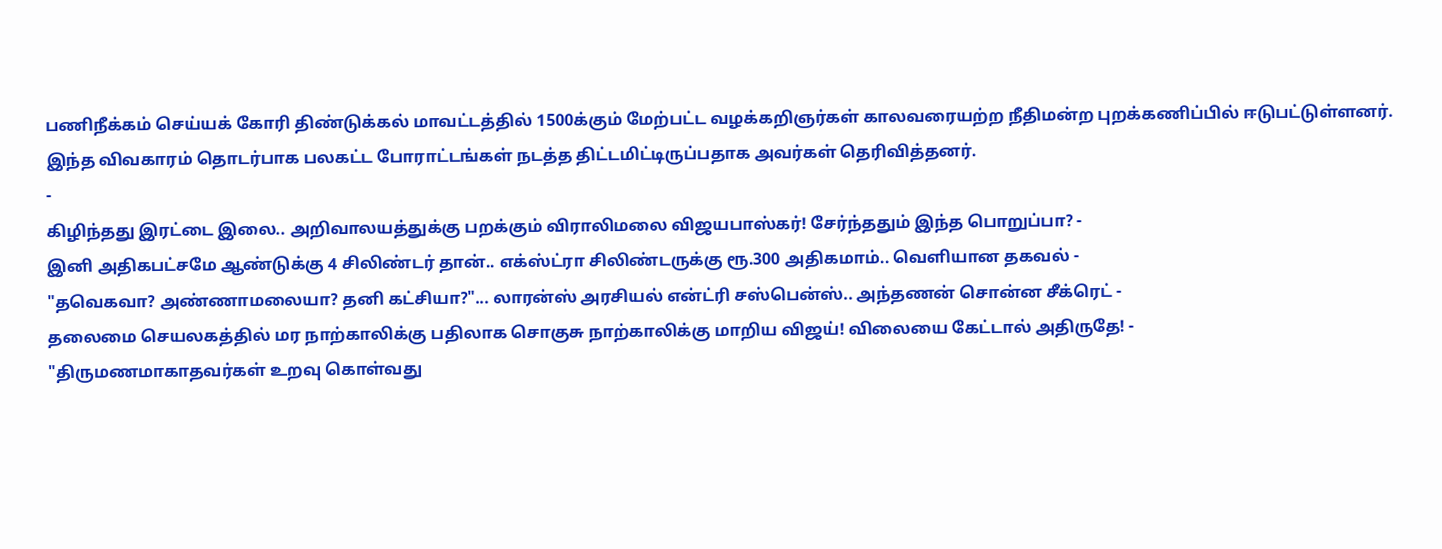பணிநீக்கம் செய்யக் கோரி திண்டுக்கல் மாவட்டத்தில் 1500க்கும் மேற்பட்ட வழக்கறிஞர்கள் காலவரையற்ற நீதிமன்ற புறக்கணிப்பில் ஈடுபட்டுள்ளனர். இந்த விவகாரம் தொடர்பாக பலகட்ட போராட்டங்கள் நடத்த திட்டமிட்டிருப்பதாக அவர்கள் தெரிவித்தனர்.
-
கிழிந்தது இரட்டை இலை.. அறிவாலயத்துக்கு பறக்கும் விராலிமலை விஜயபாஸ்கர்! சேர்ந்ததும் இந்த பொறுப்பா? -
இனி அதிகபட்சமே ஆண்டுக்கு 4 சிலிண்டர் தான்.. எக்ஸ்ட்ரா சிலிண்டருக்கு ரூ.300 அதிகமாம்.. வெளியான தகவல் -
"தவெகவா? அண்ணாமலையா? தனி கட்சியா?"... லாரன்ஸ் அரசியல் என்ட்ரி சஸ்பென்ஸ்.. அந்தணன் சொன்ன சீக்ரெட் -
தலைமை செயலகத்தில் மர நாற்காலிக்கு பதிலாக சொகுசு நாற்காலிக்கு மாறிய விஜய்! விலையை கேட்டால் அதிருதே! -
"திருமணமாகாதவர்கள் உறவு கொள்வது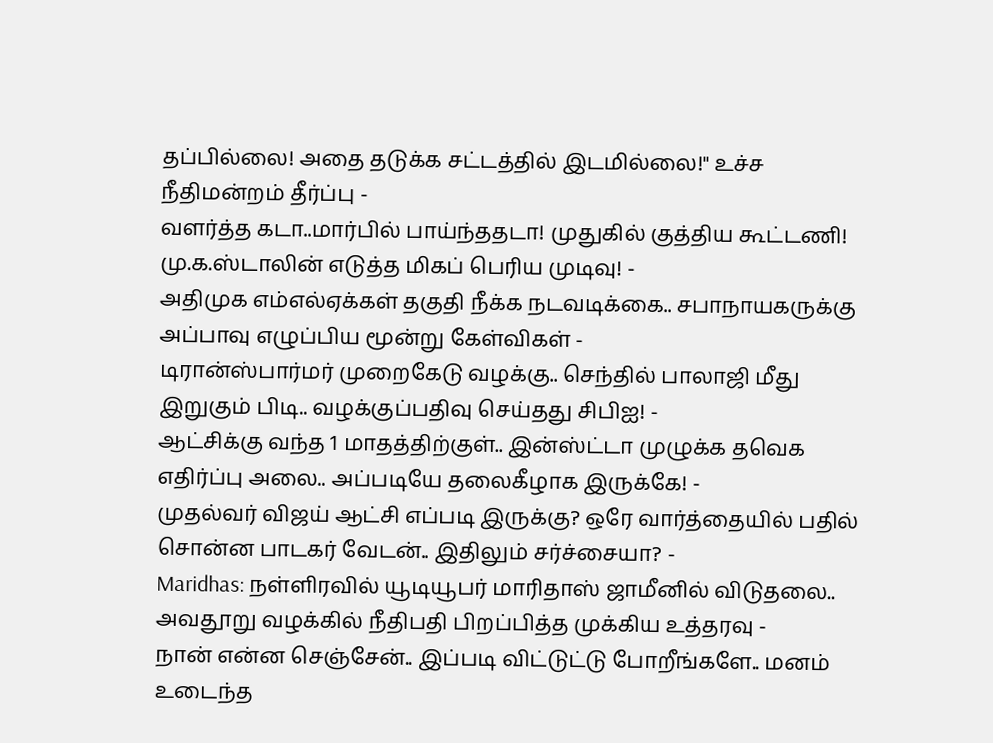தப்பில்லை! அதை தடுக்க சட்டத்தில் இடமில்லை!" உச்ச நீதிமன்றம் தீர்ப்பு -
வளர்த்த கடா..மார்பில் பாய்ந்ததடா! முதுகில் குத்திய கூட்டணி! மு.க.ஸ்டாலின் எடுத்த மிகப் பெரிய முடிவு! -
அதிமுக எம்எல்ஏக்கள் தகுதி நீக்க நடவடிக்கை.. சபாநாயகருக்கு அப்பாவு எழுப்பிய மூன்று கேள்விகள் -
டிரான்ஸ்பார்மர் முறைகேடு வழக்கு.. செந்தில் பாலாஜி மீது இறுகும் பிடி.. வழக்குப்பதிவு செய்தது சிபிஐ! -
ஆட்சிக்கு வந்த 1 மாதத்திற்குள்.. இன்ஸ்ட்டா முழுக்க தவெக எதிர்ப்பு அலை.. அப்படியே தலைகீழாக இருக்கே! -
முதல்வர் விஜய் ஆட்சி எப்படி இருக்கு? ஒரே வார்த்தையில் பதில் சொன்ன பாடகர் வேடன்.. இதிலும் சர்ச்சையா? -
Maridhas: நள்ளிரவில் யூடியூபர் மாரிதாஸ் ஜாமீனில் விடுதலை.. அவதூறு வழக்கில் நீதிபதி பிறப்பித்த முக்கிய உத்தரவு -
நான் என்ன செஞ்சேன்.. இப்படி விட்டுட்டு போறீங்களே.. மனம் உடைந்த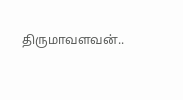திருமாவளவன்..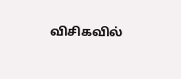விசிகவில்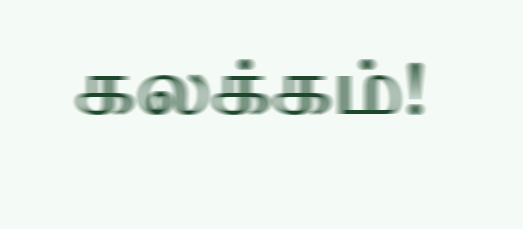கலக்கம்!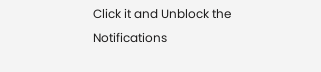Click it and Unblock the Notifications